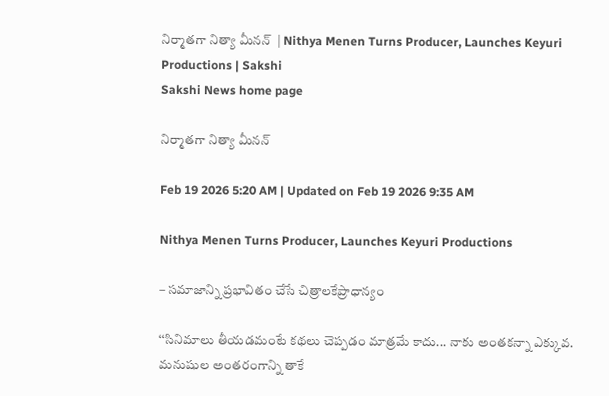నిర్మాతగా నిత్యా మీనన్‌  | Nithya Menen Turns Producer, Launches Keyuri Productions | Sakshi
Sakshi News home page

నిర్మాతగా నిత్యా మీనన్‌

Feb 19 2026 5:20 AM | Updated on Feb 19 2026 9:35 AM

Nithya Menen Turns Producer, Launches Keyuri Productions

– సమాజాన్ని ప్రభావితం చేసే చిత్రాలకేప్రాధాన్యం

‘‘సినిమాలు తీయడమంటే కథలు చెప్పడం మాత్రమే కాదు... నాకు అంతకన్నా ఎక్కువ. మనుషుల అంతరంగాన్ని తాకే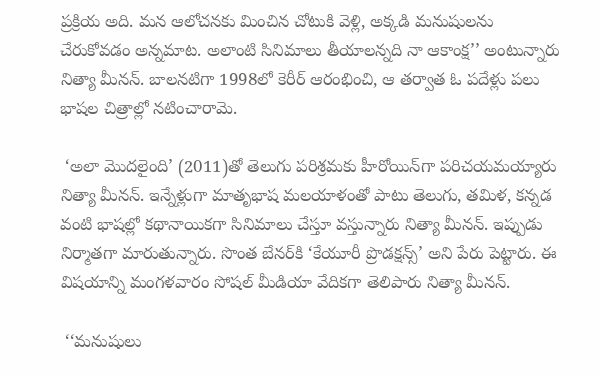ప్రక్రియ అది. మన ఆలోచనకు మించిన చోటుకి వెళ్లి, అక్కడి మనుషులను చేరుకోవడం అన్నమాట. అలాంటి సినిమాలు తీయాలన్నది నా ఆకాంక్ష’’ అంటున్నారు నిత్యా మీనన్‌. బాలనటిగా 1998లో కెరీర్‌ ఆరంభించి, ఆ తర్వాత ఓ పదేళ్లు పలు భాషల చిత్రాల్లో నటించారామె.

 ‘అలా మొదలైంది’ (2011)తో తెలుగు పరిశ్రమకు హీరోయిన్‌గా పరిచయమయ్యారు నిత్యా మీనన్‌. ఇన్నేళ్లుగా మాతృభాష మలయాళంతో పాటు తెలుగు, తమిళ, కన్నడ వంటి భాషల్లో కథానాయికగా సినిమాలు చేస్తూ వస్తున్నారు నిత్యా మీనన్‌. ఇప్పుడు నిర్మాతగా మారుతున్నారు. సొంత బేనర్‌కి ‘కేయూరీ ప్రొడక్షన్స్‌’ అని పేరు పెట్టారు. ఈ విషయాన్ని మంగళవారం సోషల్‌ మీడియా వేదికగా తెలిపారు నిత్యా మీనన్‌.

 ‘‘మనుషులు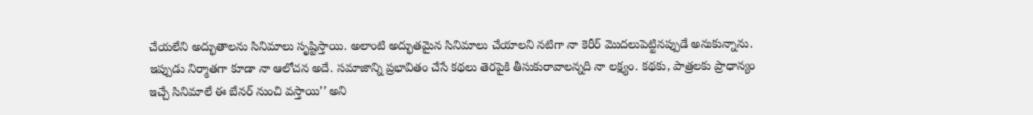చేయలేని అద్భుతాలను సినిమాలు సృష్టిస్తాయి. అలాంటి అద్భుతమైన సినిమాలు చేయాలని నటిగా నా కెరీర్‌ మొదలుపెట్టినప్పుడే అనుకున్నాను. ఇప్పుడు నిర్మాతగా కూడా నా ఆలోచన అదే. సమాజాన్ని ప్రభావితం చేసే కథలు తెరపైకి తీసుకురావాలన్నది నా లక్ష్యం. కథకు, పాత్రలకు ప్రాధాన్యం ఇచ్చే సినిమాలే ఈ బేనర్‌ నుంచి వస్తాయి’’ అని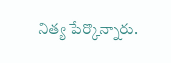నిత్య పేర్కొన్నారు.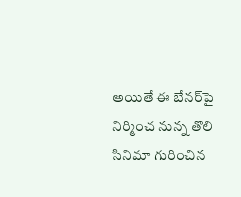అయితే ఈ బేనర్‌పై నిర్మించ నున్న తొలి సినిమా గురించిన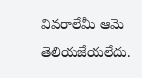వివరాలేమీ ఆమె తెలియజేయలేదు.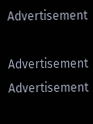Advertisement

Advertisement
Advertisement